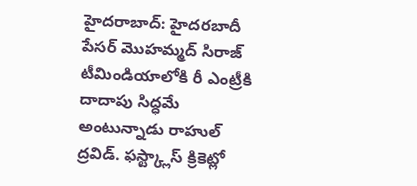హైదరాబాద్: హైదరబాదీ పేసర్ మొహమ్మద్ సిరాజ్ టీమిండియాలోకి రీ ఎంట్రీకి దాదాపు సిద్ధమే అంటున్నాడు రాహుల్ ద్రవిడ్. ఫస్ట్క్లాస్ క్రికెట్లో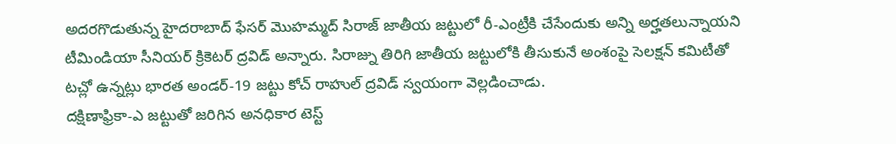అదరగొడుతున్న హైదరాబాద్ ఫేసర్ మొహమ్మద్ సిరాజ్ జాతీయ జట్టులో రీ-ఎంట్రీకి చేసేందుకు అన్ని అర్హతలున్నాయని టీమిండియా సీనియర్ క్రికెటర్ ద్రవిడ్ అన్నారు. సిరాజ్ను తిరిగి జాతీయ జట్టులోకి తీసుకునే అంశంపై సెలక్షన్ కమిటీతో టచ్లో ఉన్నట్లు భారత అండర్-19 జట్టు కోచ్ రాహుల్ ద్రవిడ్ స్వయంగా వెల్లడించాడు.
దక్షిణాఫ్రికా-ఎ జట్టుతో జరిగిన అనధికార టెస్ట్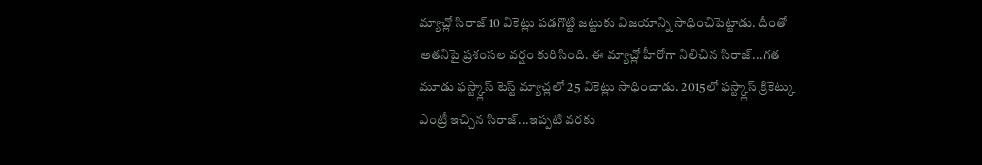మ్యాచ్లో సిరాజ్ 10 వికెట్లు పడగొట్టి జట్టుకు విజయాన్ని సాధించిపెట్టాడు. దీంతో అతనిపై ప్రశంసల వర్షం కురిసింది. ఈ మ్యాచ్లో హీరోగా నిలిచిన సిరాజ్...గత మూడు ఫస్ట్క్లాస్ టెస్ట్ మ్యాచ్లలో 25 వికెట్లు సాధించాడు. 2015లో ఫస్ట్క్లాస్ క్రికెట్కు ఎంట్రీ ఇచ్చిన సిరాజ్...ఇప్పటి వరకు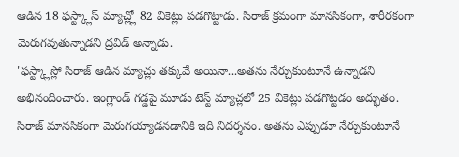ఆడిన 18 ఫస్ట్క్లాస్ మ్యాచ్ల్లో 82 వికెట్లు పడగొట్టాడు. సిరాజ్ క్రమంగా మానసికంగా, శారీరకంగా మెరుగవుతున్నాడని ద్రవిడ్ అన్నాడు.
'ఫస్ట్క్లాస్లో సిరాజ్ ఆడిన మ్యాచ్లు తక్కువే అయినా...అతను నేర్చుకుంటూనే ఉన్నాడని అభినందించారు. ఇంగ్లాండ్ గడ్డపై మూడు టెస్ట్ మ్యాచ్లలో 25 వికెట్లు పడగొట్టడం అద్భుతం. సిరాజ్ మానసికంగా మెరుగయ్యాడనడానికి ఇది నిదర్శనం. అతను ఎప్పుడూ నేర్చుకుంటూనే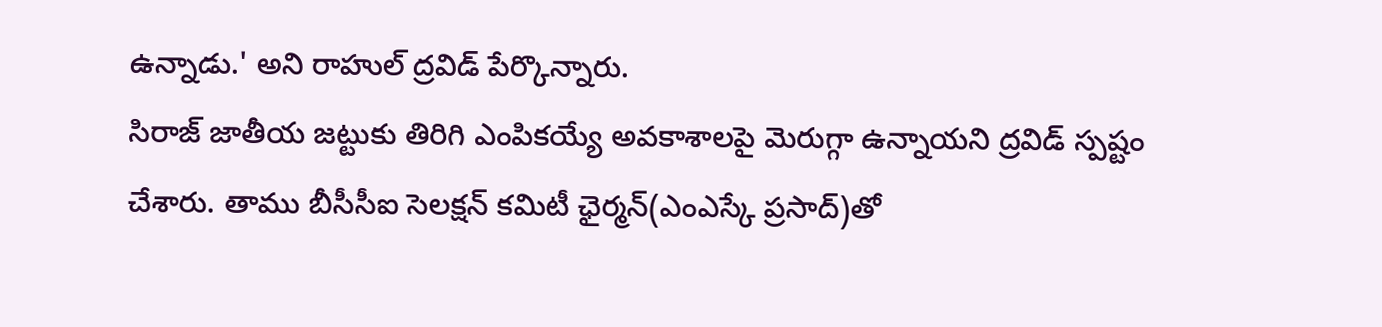ఉన్నాడు.' అని రాహుల్ ద్రవిడ్ పేర్కొన్నారు.
సిరాజ్ జాతీయ జట్టుకు తిరిగి ఎంపికయ్యే అవకాశాలపై మెరుగ్గా ఉన్నాయని ద్రవిడ్ స్పష్టం చేశారు. తాము బీసీసీఐ సెలక్షన్ కమిటీ ఛైర్మన్(ఎంఎస్కే ప్రసాద్)తో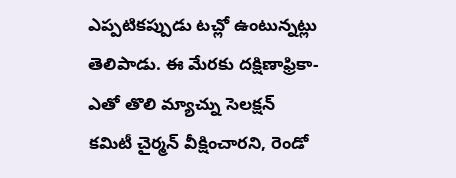ఎప్పటికప్పుడు టచ్లో ఉంటున్నట్లు తెలిపాడు. ఈ మేరకు దక్షిణాఫ్రికా-ఎతో తొలి మ్యాచ్ను సెలక్షన్ కమిటీ చైర్మన్ వీక్షించారని, రెండో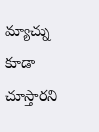మ్యాచ్ను కూడా చూస్తారని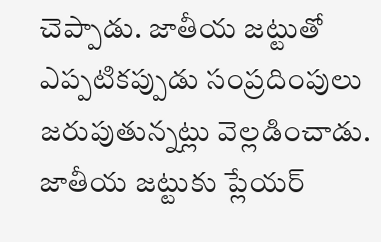చెప్పాడు. జాతీయ జట్టుతో ఎప్పటికప్పుడు సంప్రదింపులు జరుపుతున్నట్లు వెల్లడించాడు. జాతీయ జట్టుకు ప్లేయర్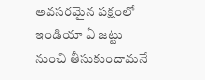అవసరమైన పక్షంలో ఇండియా ఏ జట్టు నుంచి తీసుకుందామనే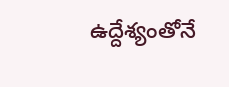ఉద్దేశ్యంతోనే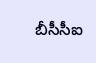బీసీసీఐ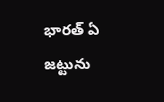భారత్ ఏ జట్టును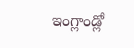ఇంగ్లాండ్లో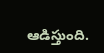ఆడిస్తుంది.